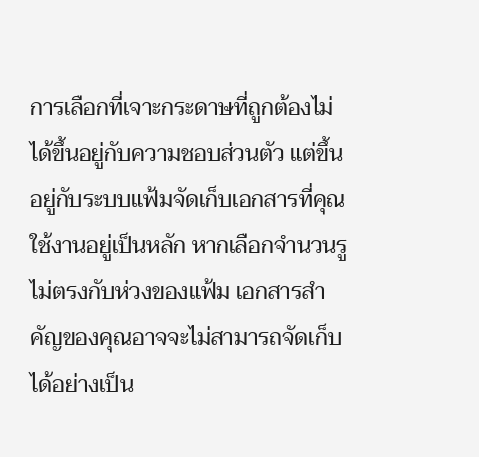การเลือกที่เจาะกระดาษที่ถูกต้องไม่ได้ขึ้นอยู่กับความชอบส่วนตัว แต่ขึ้นอยู่กับระบบแฟ้มจัดเก็บเอกสารที่คุณใช้งานอยู่เป็นหลัก หากเลือกจำนวนรูไม่ตรงกับห่วงของแฟ้ม เอกสารสำคัญของคุณอาจจะไม่สามารถจัดเก็บได้อย่างเป็น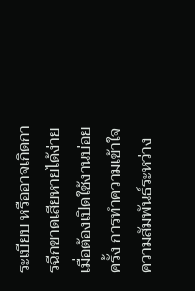ระเบียบ หรืออาจเกิดการฉีกขาดเสียหายได้ง่ายเมื่อต้องเปิดใช้งานบ่อยครั้ง การทำความเข้าใจความสัมพันธ์ระหว่าง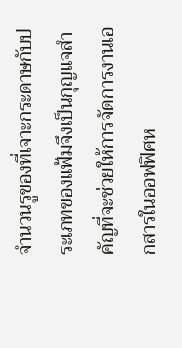จำนวนรูของที่เจาะกระดาษกับประเภทของแฟ้มจึงเป็นกุญแจสำคัญที่จะช่วยให้การจัดการงานเอกสารในออฟฟิศห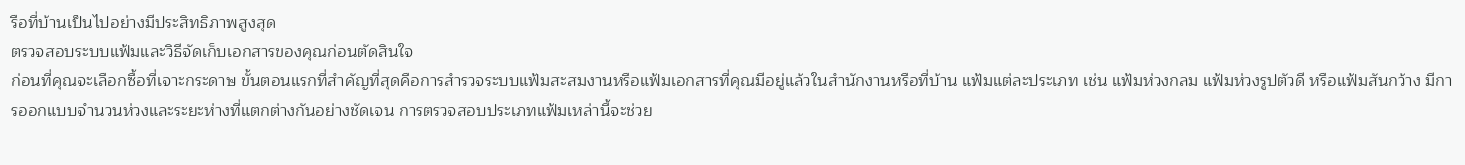รือที่บ้านเป็นไปอย่างมีประสิทธิภาพสูงสุด
ตรวจสอบระบบแฟ้มและวิธีจัดเก็บเอกสารของคุณก่อนตัดสินใจ
ก่อนที่คุณจะเลือกซื้อที่เจาะกระดาษ ขั้นตอนแรกที่สำคัญที่สุดคือการสำรวจระบบแฟ้มสะสมงานหรือแฟ้มเอกสารที่คุณมีอยู่แล้วในสำนักงานหรือที่บ้าน แฟ้มแต่ละประเภท เช่น แฟ้มห่วงกลม แฟ้มห่วงรูปตัวดี หรือแฟ้มสันกว้าง มีการออกแบบจำนวนห่วงและระยะห่างที่แตกต่างกันอย่างชัดเจน การตรวจสอบประเภทแฟ้มเหล่านี้จะช่วย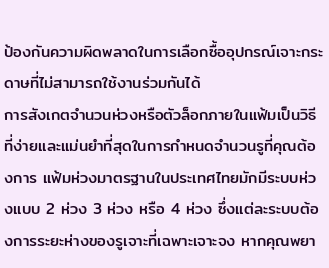ป้องกันความผิดพลาดในการเลือกซื้ออุปกรณ์เจาะกระดาษที่ไม่สามารถใช้งานร่วมกันได้
การสังเกตจำนวนห่วงหรือตัวล็อกภายในแฟ้มเป็นวิธีที่ง่ายและแม่นยำที่สุดในการกำหนดจำนวนรูที่คุณต้องการ แฟ้มห่วงมาตรฐานในประเทศไทยมักมีระบบห่วงแบบ 2 ห่วง 3 ห่วง หรือ 4 ห่วง ซึ่งแต่ละระบบต้องการระยะห่างของรูเจาะที่เฉพาะเจาะจง หากคุณพยา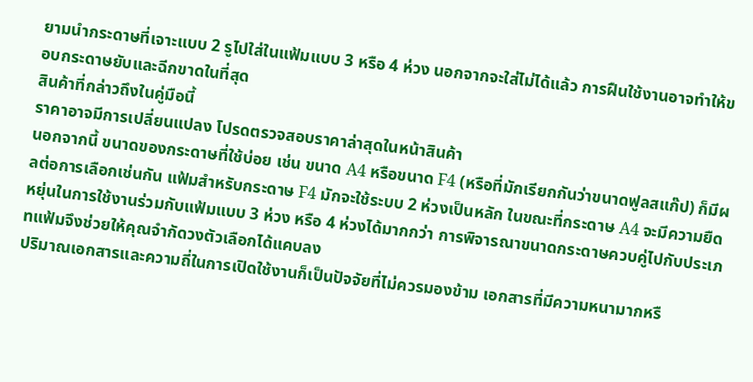ยามนำกระดาษที่เจาะแบบ 2 รูไปใส่ในแฟ้มแบบ 3 หรือ 4 ห่วง นอกจากจะใส่ไม่ได้แล้ว การฝืนใช้งานอาจทำให้ขอบกระดาษยับและฉีกขาดในที่สุด
สินค้าที่กล่าวถึงในคู่มือนี้
ราคาอาจมีการเปลี่ยนแปลง โปรดตรวจสอบราคาล่าสุดในหน้าสินค้า
นอกจากนี้ ขนาดของกระดาษที่ใช้บ่อย เช่น ขนาด A4 หรือขนาด F4 (หรือที่มักเรียกกันว่าขนาดฟูลสแก๊ป) ก็มีผลต่อการเลือกเช่นกัน แฟ้มสำหรับกระดาษ F4 มักจะใช้ระบบ 2 ห่วงเป็นหลัก ในขณะที่กระดาษ A4 จะมีความยืดหยุ่นในการใช้งานร่วมกับแฟ้มแบบ 3 ห่วง หรือ 4 ห่วงได้มากกว่า การพิจารณาขนาดกระดาษควบคู่ไปกับประเภทแฟ้มจึงช่วยให้คุณจำกัดวงตัวเลือกได้แคบลง
ปริมาณเอกสารและความถี่ในการเปิดใช้งานก็เป็นปัจจัยที่ไม่ควรมองข้าม เอกสารที่มีความหนามากหรื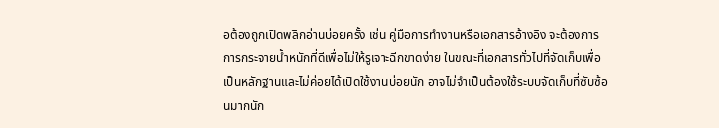อต้องถูกเปิดพลิกอ่านบ่อยครั้ง เช่น คู่มือการทำงานหรือเอกสารอ้างอิง จะต้องการการกระจายน้ำหนักที่ดีเพื่อไม่ให้รูเจาะฉีกขาดง่าย ในขณะที่เอกสารทั่วไปที่จัดเก็บเพื่อเป็นหลักฐานและไม่ค่อยได้เปิดใช้งานบ่อยนัก อาจไม่จำเป็นต้องใช้ระบบจัดเก็บที่ซับซ้อนมากนัก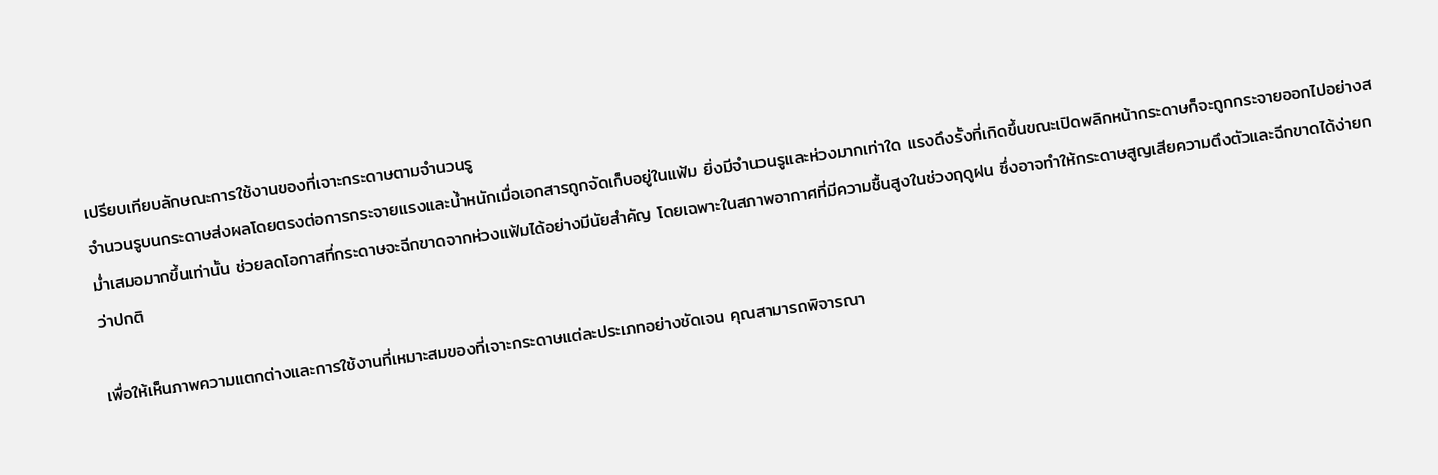เปรียบเทียบลักษณะการใช้งานของที่เจาะกระดาษตามจำนวนรู
จำนวนรูบนกระดาษส่งผลโดยตรงต่อการกระจายแรงและน้ำหนักเมื่อเอกสารถูกจัดเก็บอยู่ในแฟ้ม ยิ่งมีจำนวนรูและห่วงมากเท่าใด แรงดึงรั้งที่เกิดขึ้นขณะเปิดพลิกหน้ากระดาษก็จะถูกกระจายออกไปอย่างสม่ำเสมอมากขึ้นเท่านั้น ช่วยลดโอกาสที่กระดาษจะฉีกขาดจากห่วงแฟ้มได้อย่างมีนัยสำคัญ โดยเฉพาะในสภาพอากาศที่มีความชื้นสูงในช่วงฤดูฝน ซึ่งอาจทำให้กระดาษสูญเสียความตึงตัวและฉีกขาดได้ง่ายกว่าปกติ

เพื่อให้เห็นภาพความแตกต่างและการใช้งานที่เหมาะสมของที่เจาะกระดาษแต่ละประเภทอย่างชัดเจน คุณสามารถพิจารณา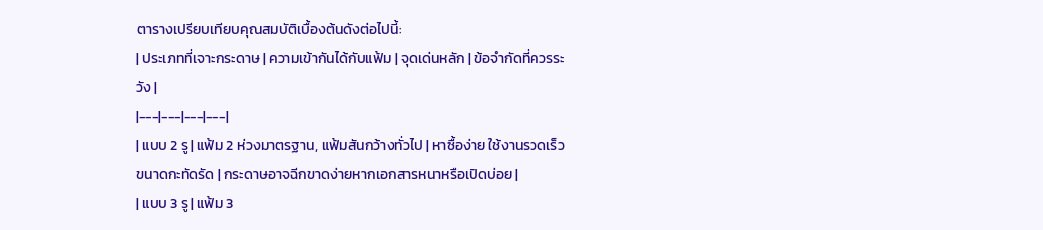ตารางเปรียบเทียบคุณสมบัติเบื้องต้นดังต่อไปนี้:
| ประเภทที่เจาะกระดาษ | ความเข้ากันได้กับแฟ้ม | จุดเด่นหลัก | ข้อจำกัดที่ควรระวัง |
|---|---|---|---|
| แบบ 2 รู | แฟ้ม 2 ห่วงมาตรฐาน, แฟ้มสันกว้างทั่วไป | หาซื้อง่าย ใช้งานรวดเร็ว ขนาดกะทัดรัด | กระดาษอาจฉีกขาดง่ายหากเอกสารหนาหรือเปิดบ่อย |
| แบบ 3 รู | แฟ้ม 3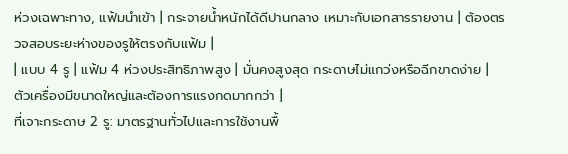ห่วงเฉพาะทาง, แฟ้มนำเข้า | กระจายน้ำหนักได้ดีปานกลาง เหมาะกับเอกสารรายงาน | ต้องตรวจสอบระยะห่างของรูให้ตรงกับแฟ้ม |
| แบบ 4 รู | แฟ้ม 4 ห่วงประสิทธิภาพสูง | มั่นคงสูงสุด กระดาษไม่แกว่งหรือฉีกขาดง่าย | ตัวเครื่องมีขนาดใหญ่และต้องการแรงกดมากกว่า |
ที่เจาะกระดาษ 2 รู: มาตรฐานทั่วไปและการใช้งานพื้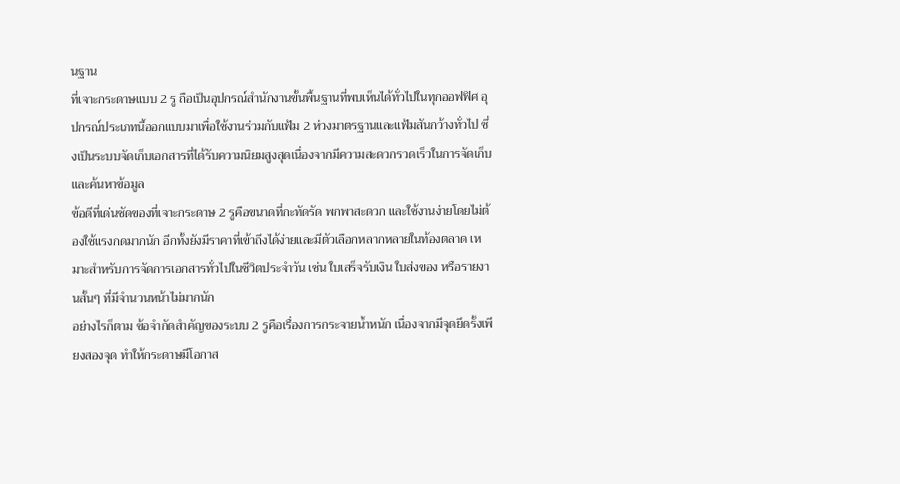นฐาน
ที่เจาะกระดาษแบบ 2 รู ถือเป็นอุปกรณ์สำนักงานขั้นพื้นฐานที่พบเห็นได้ทั่วไปในทุกออฟฟิศ อุปกรณ์ประเภทนี้ออกแบบมาเพื่อใช้งานร่วมกับแฟ้ม 2 ห่วงมาตรฐานและแฟ้มสันกว้างทั่วไป ซึ่งเป็นระบบจัดเก็บเอกสารที่ได้รับความนิยมสูงสุดเนื่องจากมีความสะดวกรวดเร็วในการจัดเก็บและค้นหาข้อมูล
ข้อดีที่เด่นชัดของที่เจาะกระดาษ 2 รูคือขนาดที่กะทัดรัด พกพาสะดวก และใช้งานง่ายโดยไม่ต้องใช้แรงกดมากนัก อีกทั้งยังมีราคาที่เข้าถึงได้ง่ายและมีตัวเลือกหลากหลายในท้องตลาด เหมาะสำหรับการจัดการเอกสารทั่วไปในชีวิตประจำวัน เช่น ใบเสร็จรับเงิน ใบส่งของ หรือรายงานสั้นๆ ที่มีจำนวนหน้าไม่มากนัก
อย่างไรก็ตาม ข้อจำกัดสำคัญของระบบ 2 รูคือเรื่องการกระจายน้ำหนัก เนื่องจากมีจุดยึดรั้งเพียงสองจุด ทำให้กระดาษมีโอกาส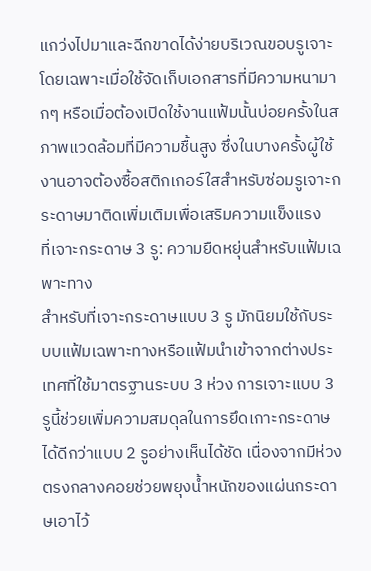แกว่งไปมาและฉีกขาดได้ง่ายบริเวณขอบรูเจาะ โดยเฉพาะเมื่อใช้จัดเก็บเอกสารที่มีความหนามากๆ หรือเมื่อต้องเปิดใช้งานแฟ้มนั้นบ่อยครั้งในสภาพแวดล้อมที่มีความชื้นสูง ซึ่งในบางครั้งผู้ใช้งานอาจต้องซื้อสติกเกอร์ใสสำหรับซ่อมรูเจาะกระดาษมาติดเพิ่มเติมเพื่อเสริมความแข็งแรง
ที่เจาะกระดาษ 3 รู: ความยืดหยุ่นสำหรับแฟ้มเฉพาะทาง
สำหรับที่เจาะกระดาษแบบ 3 รู มักนิยมใช้กับระบบแฟ้มเฉพาะทางหรือแฟ้มนำเข้าจากต่างประเทศที่ใช้มาตรฐานระบบ 3 ห่วง การเจาะแบบ 3 รูนี้ช่วยเพิ่มความสมดุลในการยึดเกาะกระดาษได้ดีกว่าแบบ 2 รูอย่างเห็นได้ชัด เนื่องจากมีห่วงตรงกลางคอยช่วยพยุงน้ำหนักของแผ่นกระดาษเอาไว้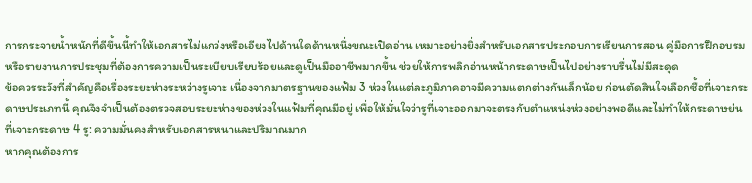การกระจายน้ำหนักที่ดีขึ้นนี้ทำให้เอกสารไม่แกว่งหรือเอียงไปด้านใดด้านหนึ่งขณะเปิดอ่าน เหมาะอย่างยิ่งสำหรับเอกสารประกอบการเรียนการสอน คู่มือการฝึกอบรม หรือรายงานการประชุมที่ต้องการความเป็นระเบียบเรียบร้อยและดูเป็นมืออาชีพมากขึ้น ช่วยให้การพลิกอ่านหน้ากระดาษเป็นไปอย่างราบรื่นไม่มีสะดุด
ข้อควรระวังที่สำคัญคือเรื่องระยะห่างระหว่างรูเจาะ เนื่องจากมาตรฐานของแฟ้ม 3 ห่วงในแต่ละภูมิภาคอาจมีความแตกต่างกันเล็กน้อย ก่อนตัดสินใจเลือกซื้อที่เจาะกระดาษประเภทนี้ คุณจึงจำเป็นต้องตรวจสอบระยะห่างของห่วงในแฟ้มที่คุณมีอยู่ เพื่อให้มั่นใจว่ารูที่เจาะออกมาจะตรงกับตำแหน่งห่วงอย่างพอดีและไม่ทำให้กระดาษย่น
ที่เจาะกระดาษ 4 รู: ความมั่นคงสำหรับเอกสารหนาและปริมาณมาก
หากคุณต้องการ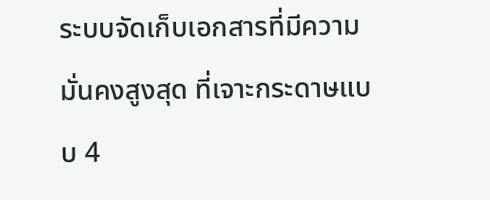ระบบจัดเก็บเอกสารที่มีความมั่นคงสูงสุด ที่เจาะกระดาษแบบ 4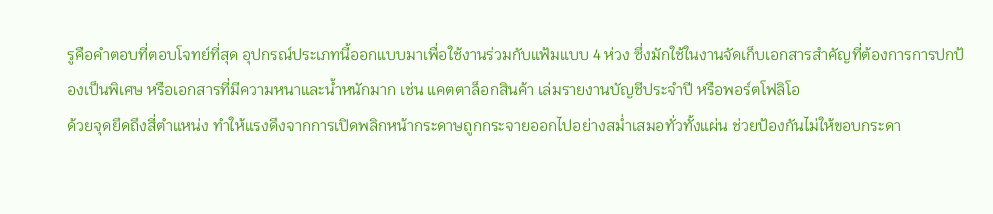รูคือคำตอบที่ตอบโจทย์ที่สุด อุปกรณ์ประเภทนี้ออกแบบมาเพื่อใช้งานร่วมกับแฟ้มแบบ 4 ห่วง ซึ่งมักใช้ในงานจัดเก็บเอกสารสำคัญที่ต้องการการปกป้องเป็นพิเศษ หรือเอกสารที่มีความหนาและน้ำหนักมาก เช่น แคตตาล็อกสินค้า เล่มรายงานบัญชีประจำปี หรือพอร์ตโฟลิโอ
ด้วยจุดยึดถึงสี่ตำแหน่ง ทำให้แรงดึงจากการเปิดพลิกหน้ากระดาษถูกกระจายออกไปอย่างสม่ำเสมอทั่วทั้งแผ่น ช่วยป้องกันไม่ให้ขอบกระดา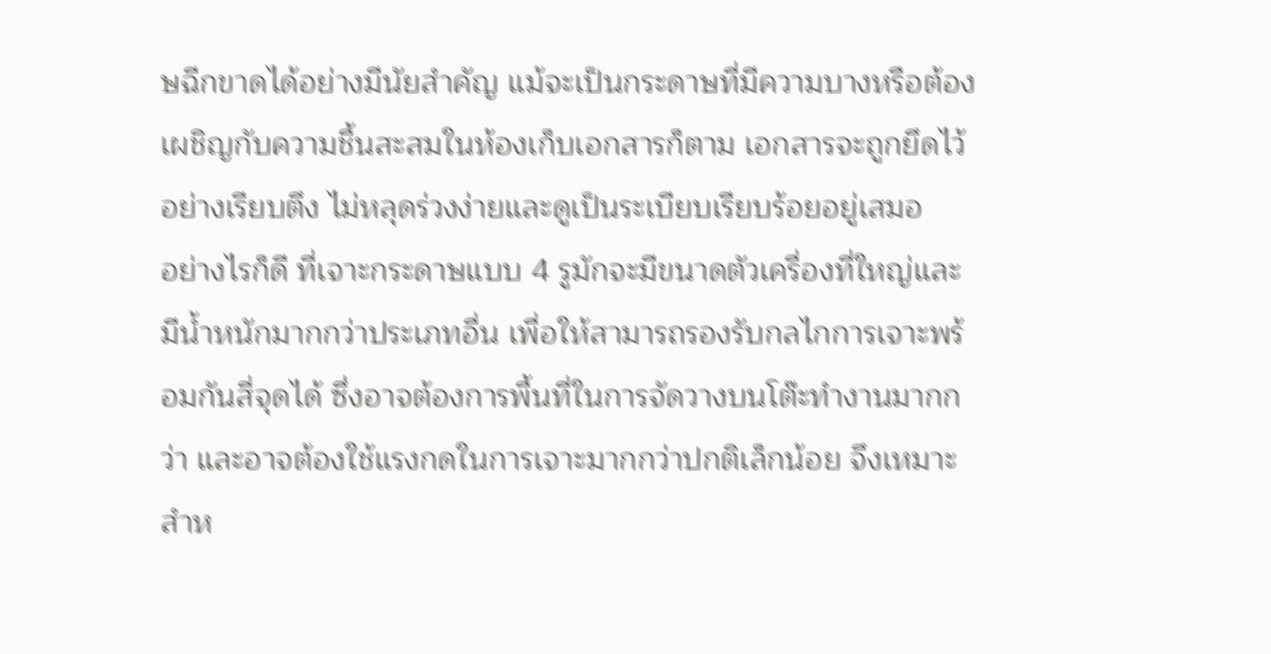ษฉีกขาดได้อย่างมีนัยสำคัญ แม้จะเป็นกระดาษที่มีความบางหรือต้องเผชิญกับความชื้นสะสมในห้องเก็บเอกสารก็ตาม เอกสารจะถูกยึดไว้อย่างเรียบตึง ไม่หลุดร่วงง่ายและดูเป็นระเบียบเรียบร้อยอยู่เสมอ
อย่างไรก็ดี ที่เจาะกระดาษแบบ 4 รูมักจะมีขนาดตัวเครื่องที่ใหญ่และมีน้ำหนักมากกว่าประเภทอื่น เพื่อให้สามารถรองรับกลไกการเจาะพร้อมกันสี่จุดได้ ซึ่งอาจต้องการพื้นที่ในการจัดวางบนโต๊ะทำงานมากกว่า และอาจต้องใช้แรงกดในการเจาะมากกว่าปกติเล็กน้อย จึงเหมาะสำห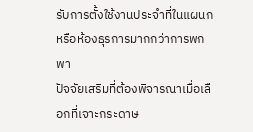รับการตั้งใช้งานประจำที่ในแผนกหรือห้องธุรการมากกว่าการพกพา
ปัจจัยเสริมที่ต้องพิจารณาเมื่อเลือกที่เจาะกระดาษ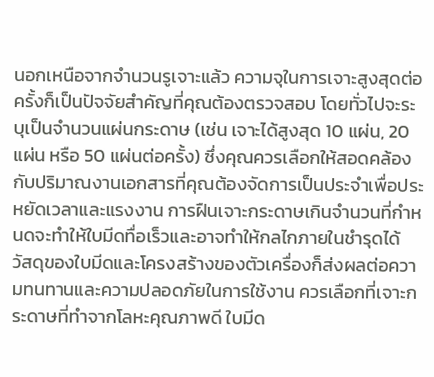นอกเหนือจากจำนวนรูเจาะแล้ว ความจุในการเจาะสูงสุดต่อครั้งก็เป็นปัจจัยสำคัญที่คุณต้องตรวจสอบ โดยทั่วไปจะระบุเป็นจำนวนแผ่นกระดาษ (เช่น เจาะได้สูงสุด 10 แผ่น, 20 แผ่น หรือ 50 แผ่นต่อครั้ง) ซึ่งคุณควรเลือกให้สอดคล้องกับปริมาณงานเอกสารที่คุณต้องจัดการเป็นประจำเพื่อประหยัดเวลาและแรงงาน การฝืนเจาะกระดาษเกินจำนวนที่กำหนดจะทำให้ใบมีดทื่อเร็วและอาจทำให้กลไกภายในชำรุดได้
วัสดุของใบมีดและโครงสร้างของตัวเครื่องก็ส่งผลต่อความทนทานและความปลอดภัยในการใช้งาน ควรเลือกที่เจาะกระดาษที่ทำจากโลหะคุณภาพดี ใบมีด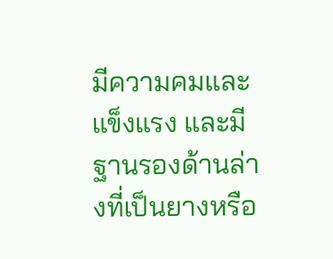มีความคมและแข็งแรง และมีฐานรองด้านล่างที่เป็นยางหรือ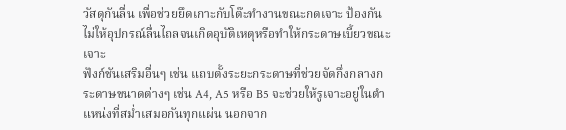วัสดุกันลื่น เพื่อช่วยยึดเกาะกับโต๊ะทำงานขณะกดเจาะ ป้องกันไม่ให้อุปกรณ์ลื่นไถลจนเกิดอุบัติเหตุหรือทำให้กระดาษเบี้ยวขณะเจาะ
ฟังก์ชันเสริมอื่นๆ เช่น แถบตั้งระยะกระดาษที่ช่วยจัดกึ่งกลางกระดาษขนาดต่างๆ เช่น A4, A5 หรือ B5 จะช่วยให้รูเจาะอยู่ในตำแหน่งที่สม่ำเสมอกันทุกแผ่น นอกจาก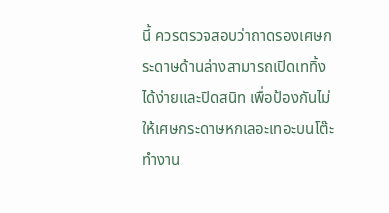นี้ ควรตรวจสอบว่าถาดรองเศษกระดาษด้านล่างสามารถเปิดเททิ้งได้ง่ายและปิดสนิท เพื่อป้องกันไม่ให้เศษกระดาษหกเลอะเทอะบนโต๊ะทำงาน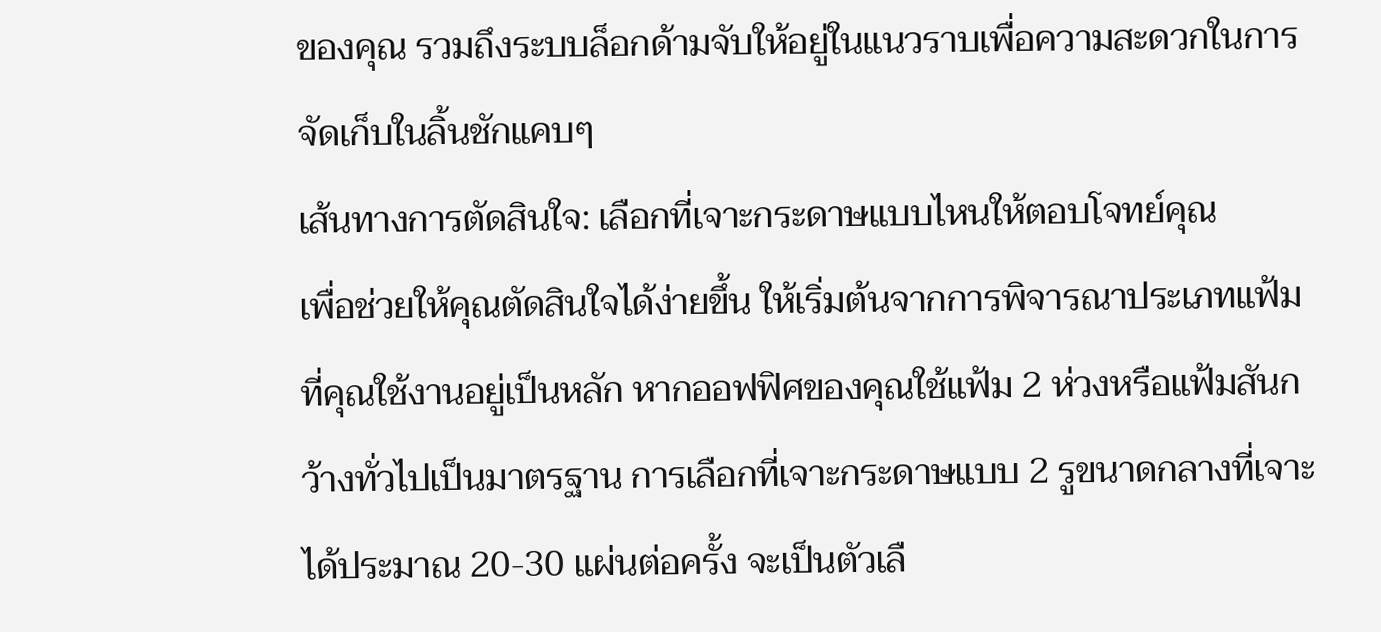ของคุณ รวมถึงระบบล็อกด้ามจับให้อยู่ในแนวราบเพื่อความสะดวกในการจัดเก็บในลิ้นชักแคบๆ
เส้นทางการตัดสินใจ: เลือกที่เจาะกระดาษแบบไหนให้ตอบโจทย์คุณ
เพื่อช่วยให้คุณตัดสินใจได้ง่ายขึ้น ให้เริ่มต้นจากการพิจารณาประเภทแฟ้มที่คุณใช้งานอยู่เป็นหลัก หากออฟฟิศของคุณใช้แฟ้ม 2 ห่วงหรือแฟ้มสันกว้างทั่วไปเป็นมาตรฐาน การเลือกที่เจาะกระดาษแบบ 2 รูขนาดกลางที่เจาะได้ประมาณ 20-30 แผ่นต่อครั้ง จะเป็นตัวเลื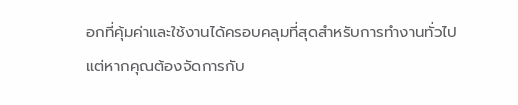อกที่คุ้มค่าและใช้งานได้ครอบคลุมที่สุดสำหรับการทำงานทั่วไป
แต่หากคุณต้องจัดการกับ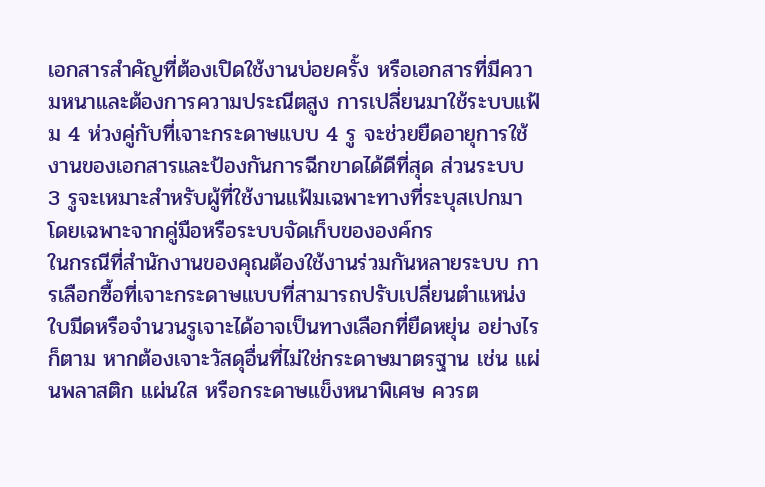เอกสารสำคัญที่ต้องเปิดใช้งานบ่อยครั้ง หรือเอกสารที่มีความหนาและต้องการความประณีตสูง การเปลี่ยนมาใช้ระบบแฟ้ม 4 ห่วงคู่กับที่เจาะกระดาษแบบ 4 รู จะช่วยยืดอายุการใช้งานของเอกสารและป้องกันการฉีกขาดได้ดีที่สุด ส่วนระบบ 3 รูจะเหมาะสำหรับผู้ที่ใช้งานแฟ้มเฉพาะทางที่ระบุสเปกมาโดยเฉพาะจากคู่มือหรือระบบจัดเก็บขององค์กร
ในกรณีที่สำนักงานของคุณต้องใช้งานร่วมกันหลายระบบ การเลือกซื้อที่เจาะกระดาษแบบที่สามารถปรับเปลี่ยนตำแหน่งใบมีดหรือจำนวนรูเจาะได้อาจเป็นทางเลือกที่ยืดหยุ่น อย่างไรก็ตาม หากต้องเจาะวัสดุอื่นที่ไม่ใช่กระดาษมาตรฐาน เช่น แผ่นพลาสติก แผ่นใส หรือกระดาษแข็งหนาพิเศษ ควรต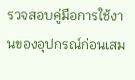รวจสอบคู่มือการใช้งานของอุปกรณ์ก่อนเสม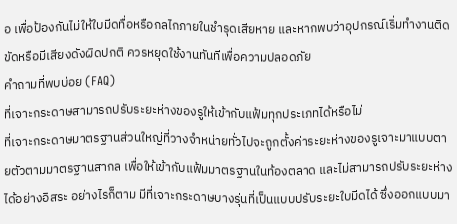อ เพื่อป้องกันไม่ให้ใบมีดทื่อหรือกลไกภายในชำรุดเสียหาย และหากพบว่าอุปกรณ์เริ่มทำงานติดขัดหรือมีเสียงดังผิดปกติ ควรหยุดใช้งานทันทีเพื่อความปลอดภัย
คำถามที่พบบ่อย (FAQ)
ที่เจาะกระดาษสามารถปรับระยะห่างของรูให้เข้ากับแฟ้มทุกประเภทได้หรือไม่
ที่เจาะกระดาษมาตรฐานส่วนใหญ่ที่วางจำหน่ายทั่วไปจะถูกตั้งค่าระยะห่างของรูเจาะมาแบบตายตัวตามมาตรฐานสากล เพื่อให้เข้ากับแฟ้มมาตรฐานในท้องตลาด และไม่สามารถปรับระยะห่างได้อย่างอิสระ อย่างไรก็ตาม มีที่เจาะกระดาษบางรุ่นที่เป็นแบบปรับระยะใบมีดได้ ซึ่งออกแบบมา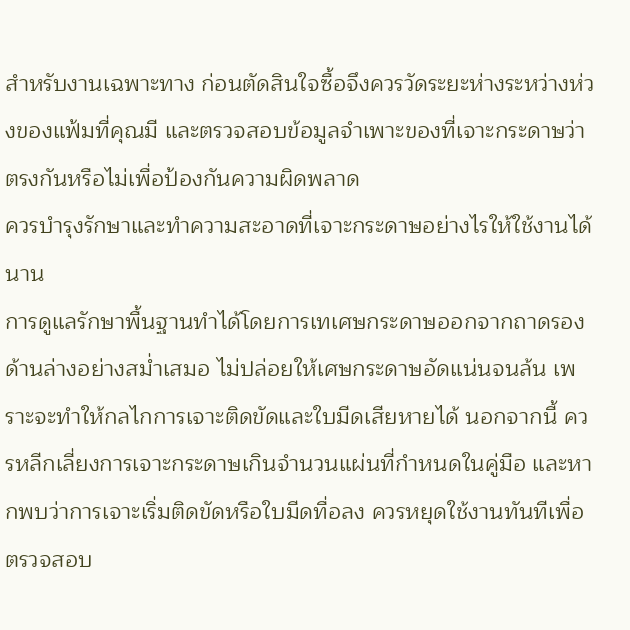สำหรับงานเฉพาะทาง ก่อนตัดสินใจซื้อจึงควรวัดระยะห่างระหว่างห่วงของแฟ้มที่คุณมี และตรวจสอบข้อมูลจำเพาะของที่เจาะกระดาษว่าตรงกันหรือไม่เพื่อป้องกันความผิดพลาด
ควรบำรุงรักษาและทำความสะอาดที่เจาะกระดาษอย่างไรให้ใช้งานได้นาน
การดูแลรักษาพื้นฐานทำได้โดยการเทเศษกระดาษออกจากถาดรองด้านล่างอย่างสม่ำเสมอ ไม่ปล่อยให้เศษกระดาษอัดแน่นจนล้น เพราะจะทำให้กลไกการเจาะติดขัดและใบมีดเสียหายได้ นอกจากนี้ ควรหลีกเลี่ยงการเจาะกระดาษเกินจำนวนแผ่นที่กำหนดในคู่มือ และหากพบว่าการเจาะเริ่มติดขัดหรือใบมีดทื่อลง ควรหยุดใช้งานทันทีเพื่อตรวจสอบ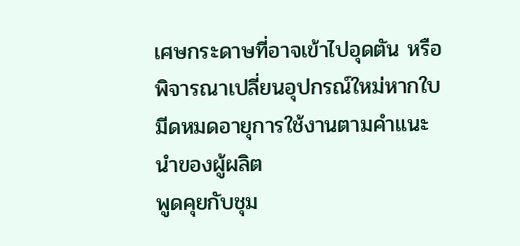เศษกระดาษที่อาจเข้าไปอุดตัน หรือพิจารณาเปลี่ยนอุปกรณ์ใหม่หากใบมีดหมดอายุการใช้งานตามคำแนะนำของผู้ผลิต
พูดคุยกับชุม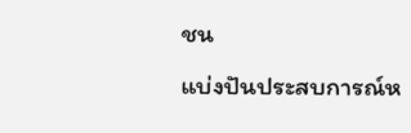ชน
แบ่งปันประสบการณ์ห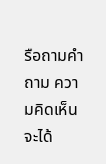รือถามคำถาม ความคิดเห็นจะได้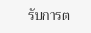รับการต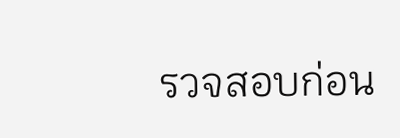รวจสอบก่อน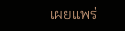เผยแพร่